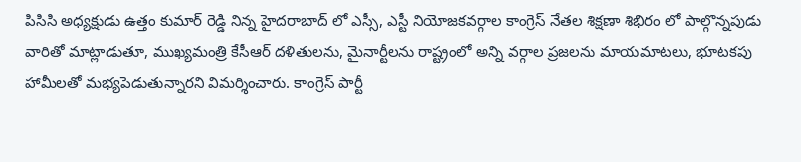పిసిసి అధ్యక్షుడు ఉత్తం కుమార్ రెడ్డి నిన్న హైదరాబాద్ లో ఎస్సీ, ఎస్టీ నియోజకవర్గాల కాంగ్రెస్ నేతల శిక్షణా శిభిరం లో పాల్గొన్నపుడు వారితో మాట్లాడుతూ, ముఖ్యమంత్రి కేసీఆర్ దళితులను, మైనార్టీలను రాష్ట్రంలో అన్ని వర్గాల ప్రజలను మాయమాటలు, భూటకపు హామీలతో మభ్యపెడుతున్నారని విమర్శించారు. కాంగ్రెస్ పార్టీ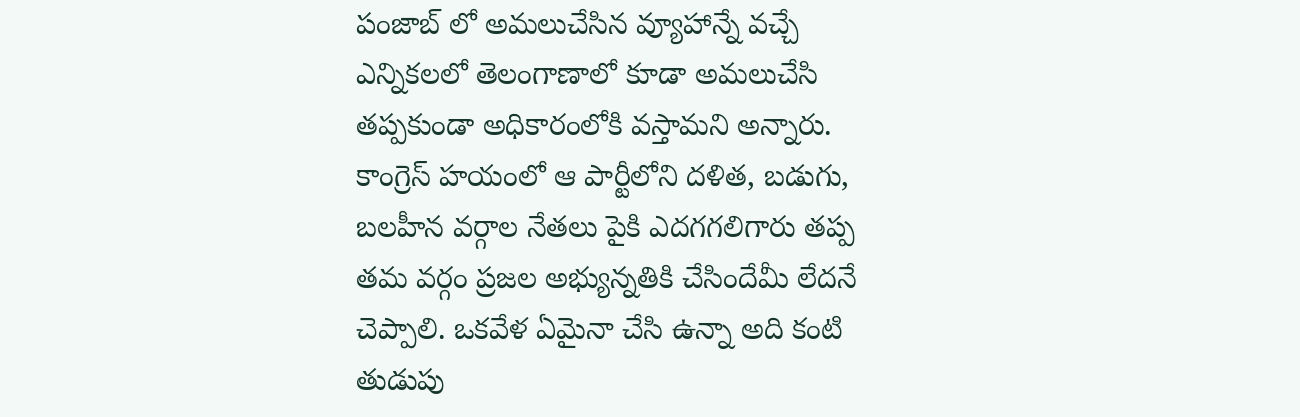పంజాబ్ లో అమలుచేసిన వ్యూహాన్నే వచ్చే ఎన్నికలలో తెలంగాణాలో కూడా అమలుచేసి తప్పకుండా అధికారంలోకి వస్తామని అన్నారు.
కాంగ్రెస్ హయంలో ఆ పార్టీలోని దళిత, బడుగు, బలహీన వర్గాల నేతలు పైకి ఎదగగలిగారు తప్ప తమ వర్గం ప్రజల అభ్యున్నతికి చేసిందేమీ లేదనే చెప్పాలి. ఒకవేళ ఏమైనా చేసి ఉన్నా అది కంటి తుడుపు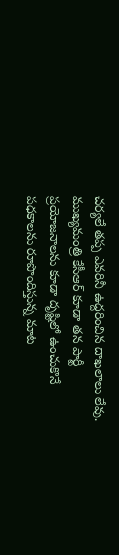చర్యలే తప్ప ఎవరినీ ఉద్దరించిన దాఖలాలు లేవు. ముఖ్యమంత్రి కేసీఆర్ కూడా తన పార్టీ ప్రయోజనాలను కూడా దృష్టిలో ఉంచుకొనే పధకాలను రూపొందిస్తున్న మాట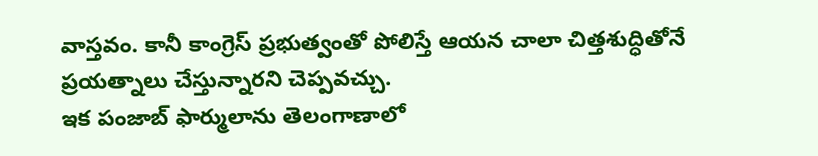వాస్తవం. కానీ కాంగ్రెస్ ప్రభుత్వంతో పోలిస్తే ఆయన చాలా చిత్తశుద్ధితోనే ప్రయత్నాలు చేస్తున్నారని చెప్పవచ్చు.
ఇక పంజాబ్ ఫార్ములాను తెలంగాణాలో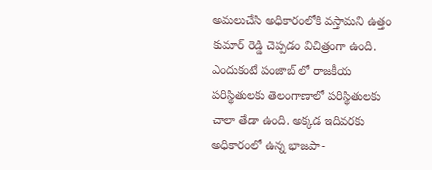అమలుచేసి అధికారంలోకి వస్తామని ఉత్తం కుమార్ రెడ్డి చెప్పడం విచిత్రంగా ఉంది. ఎందుకంటే పంజాబ్ లో రాజకీయ పరిస్థితులకు తెలంగాణాలో పరిస్థితులకు చాలా తేడా ఉంది. అక్కడ ఇదివరకు అధికారంలో ఉన్న భాజపా-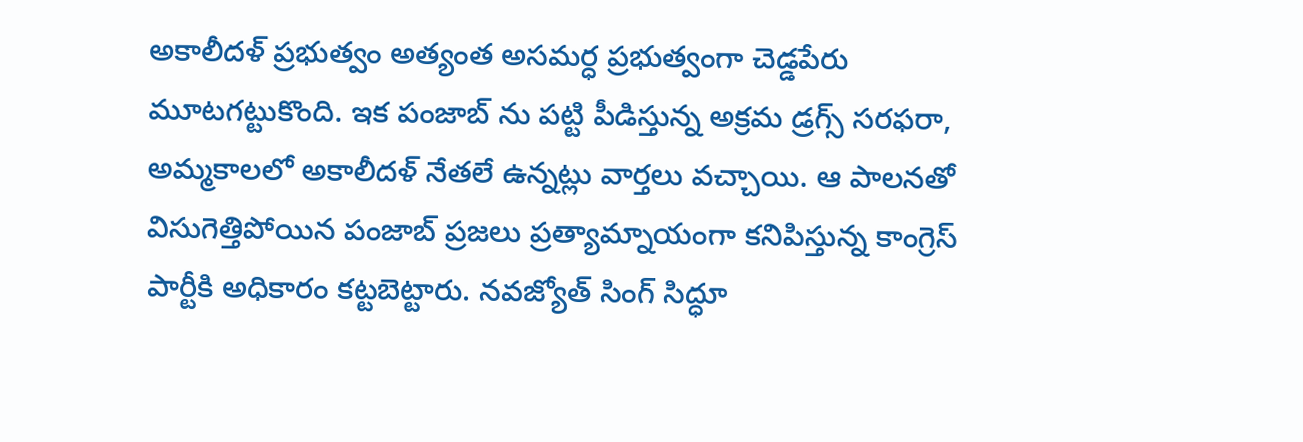అకాలీదళ్ ప్రభుత్వం అత్యంత అసమర్ధ ప్రభుత్వంగా చెడ్డపేరు మూటగట్టుకొంది. ఇక పంజాబ్ ను పట్టి పీడిస్తున్న అక్రమ డ్రగ్స్ సరఫరా, అమ్మకాలలో అకాలీదళ్ నేతలే ఉన్నట్లు వార్తలు వచ్చాయి. ఆ పాలనతో విసుగెత్తిపోయిన పంజాబ్ ప్రజలు ప్రత్యామ్నాయంగా కనిపిస్తున్న కాంగ్రెస్ పార్టీకి అధికారం కట్టబెట్టారు. నవజ్యోత్ సింగ్ సిద్ధూ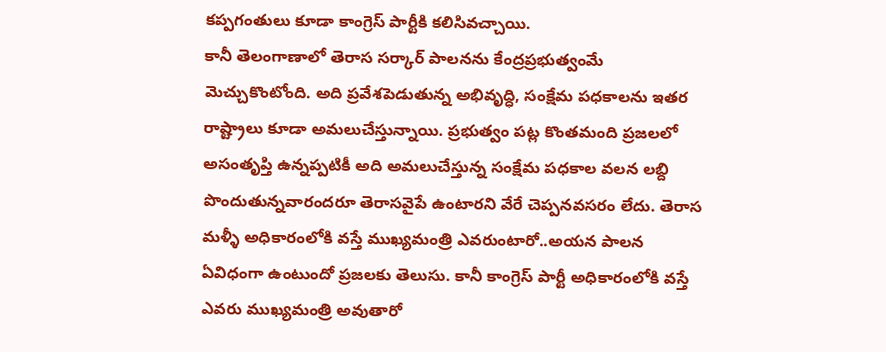కప్పగంతులు కూడా కాంగ్రెస్ పార్టీకి కలిసివచ్చాయి.
కానీ తెలంగాణాలో తెరాస సర్కార్ పాలనను కేంద్రప్రభుత్వంమే మెచ్చుకొంటోంది. అది ప్రవేశపెడుతున్న అభివృద్ధి, సంక్షేమ పధకాలను ఇతర రాష్ట్రాలు కూడా అమలుచేస్తున్నాయి. ప్రభుత్వం పట్ల కొంతమంది ప్రజలలో అసంతృప్తి ఉన్నప్పటికీ అది అమలుచేస్తున్న సంక్షేమ పధకాల వలన లబ్ది పొందుతున్నవారందరూ తెరాసవైపే ఉంటారని వేరే చెప్పనవసరం లేదు. తెరాస మళ్ళీ అధికారంలోకి వస్తే ముఖ్యమంత్రి ఎవరుంటారో..అయన పాలన ఏవిధంగా ఉంటుందో ప్రజలకు తెలుసు. కానీ కాంగ్రెస్ పార్టీ అధికారంలోకి వస్తే ఎవరు ముఖ్యమంత్రి అవుతారో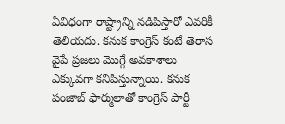ఏవిధంగా రాష్ట్రాన్ని నడిపిస్తారో ఎవరికీ తెలియదు. కనుక కాంగ్రెస్ కంటే తెరాస వైపే ప్రజలు మొగ్గే అవకాశాలు ఎక్కువగా కనిపిస్తున్నాయి. కనుక పంజాబ్ ఫార్ములాతో కాంగ్రెస్ పార్టీ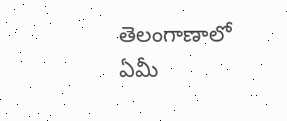తెలంగాణాలో ఏమీ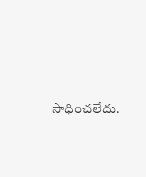సాధించలేదు.